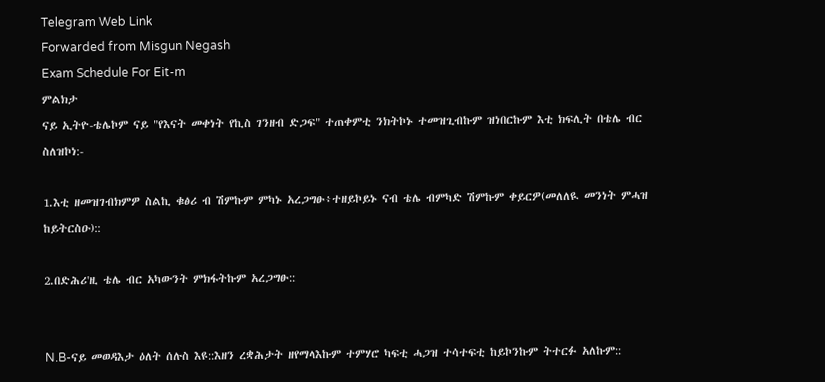Telegram Web Link
Forwarded from Misgun Negash
Exam Schedule For Eit-m
ምልክታ
ናይ ኢትዮ-ቴሌኮም ናይ "የእናት መቀነት የኪስ ገንዘብ ድጋፍ" ተጠቀምቲ ንክትኮኑ ተመዝጊብኩም ዝነበርኩም እቲ ክፍሊት በቴሌ ብር ስለዝኮነ:-

1.እቲ ዘመዝገብክምዎ ስልኪ ቁፅሪ ብ ሽምኩም ምካኑ አረጋግፁ፥ተዘይኮይኑ ናብ ቴሌ ብምካድ ሽምኩም ቀይርዎ(መለለዪ መንነት ምሓዝ ከይትርስዑ)::

2.በድሕሪ'ዚ ቴሌ ብር አካውንት ምክፋትኩም አረጋግፁ::


N.B-ናይ መወዳእታ ዕለት ሰሉስ እዩ::እዘን ረቋሕታት ዘየማላእኩም ተምሃሮ ካፍቲ ሓጋዝ ተሳተፍቲ ከይኮንኩም ትተርፉ አለኩም::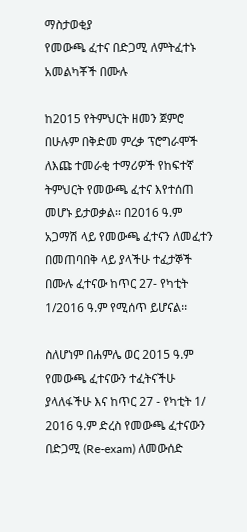ማስታወቂያ
የመውጫ ፈተና በድጋሚ ለምትፈተኑ አመልካቾች በሙሉ

ከ2015 የትምህርት ዘመን ጀምሮ በሁሉም በቅድመ ምረቃ ፕሮግራሞች ለእጩ ተመራቂ ተማሪዎች የከፍተኛ ትምህርት የመውጫ ፈተና እየተሰጠ መሆኑ ይታወቃል፡፡ በ2016 ዓ.ም አጋማሽ ላይ የመውጫ ፈተናን ለመፈተን በመጠባበቅ ላይ ያላችሁ ተፈታኞች በሙሉ ፈተናው ከጥር 27- የካቲት 1/2016 ዓ.ም የሚሰጥ ይሆናል፡፡

ስለሆነም በሐምሌ ወር 2015 ዓ.ም የመውጫ ፈተናውን ተፈትናችሁ ያላለፋችሁ እና ከጥር 27 - የካቲት 1/ 2016 ዓ.ም ድረስ የመውጫ ፈተናውን በድጋሚ (Re-exam) ለመውሰድ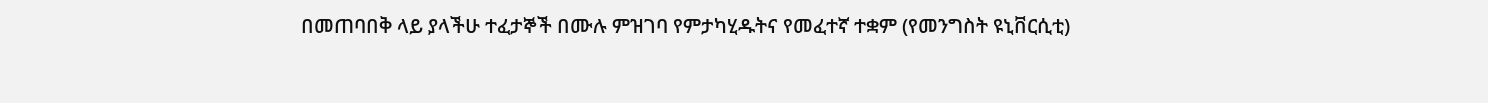በመጠባበቅ ላይ ያላችሁ ተፈታኞች በሙሉ ምዝገባ የምታካሂዱትና የመፈተኛ ተቋም (የመንግስት ዩኒቨርሲቲ)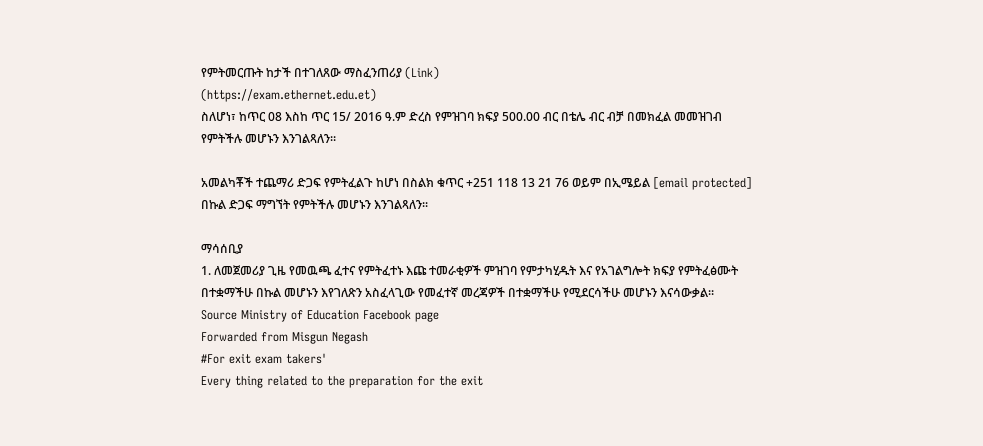የምትመርጡት ከታች በተገለጸው ማስፈንጠሪያ (Link)
(https://exam.ethernet.edu.et)
ስለሆነ፣ ከጥር 08 እስከ ጥር 15/ 2016 ዓ.ም ድረስ የምዝገባ ክፍያ 500.00 ብር በቴሌ ብር ብቻ በመክፈል መመዝገብ የምትችሉ መሆኑን እንገልጻለን።

አመልካቾች ተጨማሪ ድጋፍ የምትፈልጉ ከሆነ በስልክ ቁጥር +251 118 13 21 76 ወይም በኢሜይል [email protected] በኩል ድጋፍ ማግኘት የምትችሉ መሆኑን እንገልጻለን፡፡

ማሳሰቢያ
1. ለመጀመሪያ ጊዜ የመዉጫ ፈተና የምትፈተኑ እጩ ተመራቂዎች ምዝገባ የምታካሂዱት እና የአገልግሎት ክፍያ የምትፈፅሙት በተቋማችሁ በኩል መሆኑን እየገለጽን አስፈላጊው የመፈተኛ መረጃዎች በተቋማችሁ የሚደርሳችሁ መሆኑን እናሳውቃል።
Source Ministry of Education Facebook page
Forwarded from Misgun Negash
#For exit exam takers'
Every thing related to the preparation for the exit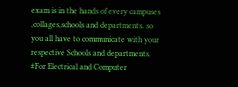exam is in the hands of every campuses ,collages,schools and departments. so you all have to communicate with your respective Schools and departments.
#For Electrical and Computer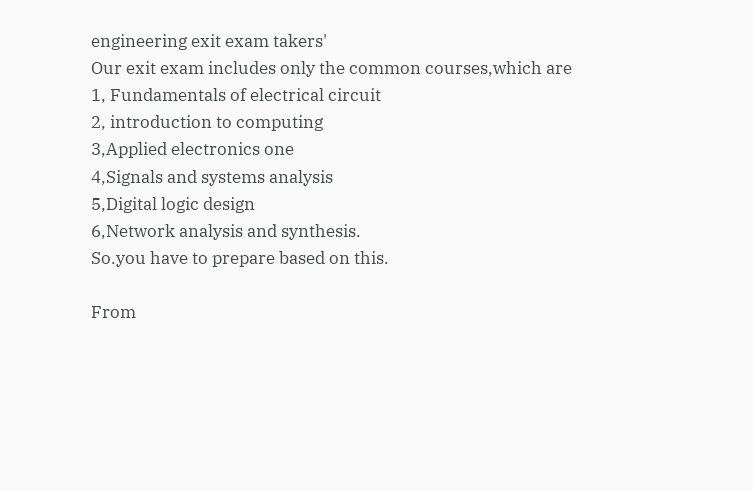engineering exit exam takers'
Our exit exam includes only the common courses,which are
1, Fundamentals of electrical circuit
2, introduction to computing
3,Applied electronics one
4,Signals and systems analysis
5,Digital logic design
6,Network analysis and synthesis.
So.you have to prepare based on this.

From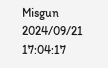Misgun
2024/09/21 17:04:17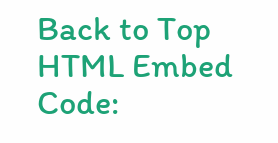Back to Top
HTML Embed Code: